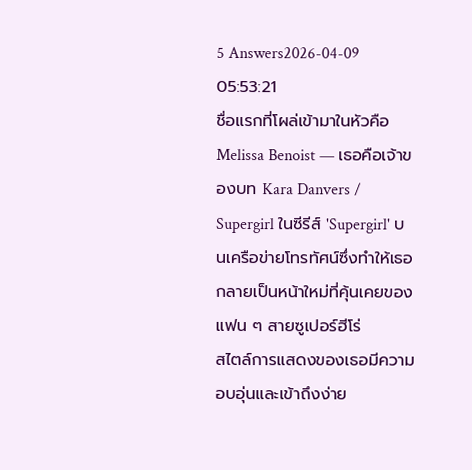5 Answers2026-04-09 05:53:21
ชื่อแรกที่โผล่เข้ามาในหัวคือ Melissa Benoist — เธอคือเจ้าของบท Kara Danvers / Supergirl ในซีรีส์ 'Supergirl' บนเครือข่ายโทรทัศน์ซึ่งทำให้เธอกลายเป็นหน้าใหม่ที่คุ้นเคยของแฟน ๆ สายซูเปอร์ฮีโร่
สไตล์การแสดงของเธอมีความอบอุ่นและเข้าถึงง่าย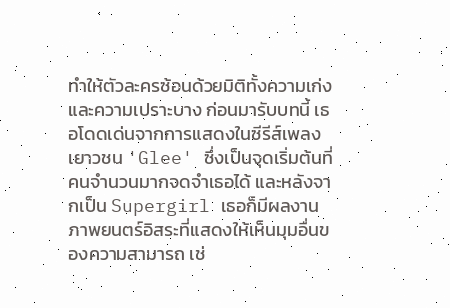ทำให้ตัวละครซ้อนด้วยมิติทั้งความเก่งและความเปราะบาง ก่อนมารับบทนี้ เธอโดดเด่นจากการแสดงในซีรีส์เพลงเยาวชน 'Glee' ซึ่งเป็นจุดเริ่มต้นที่คนจำนวนมากจดจำเธอได้ และหลังจากเป็น Supergirl เธอก็มีผลงานภาพยนตร์อิสระที่แสดงให้เห็นมุมอื่นของความสามารถ เช่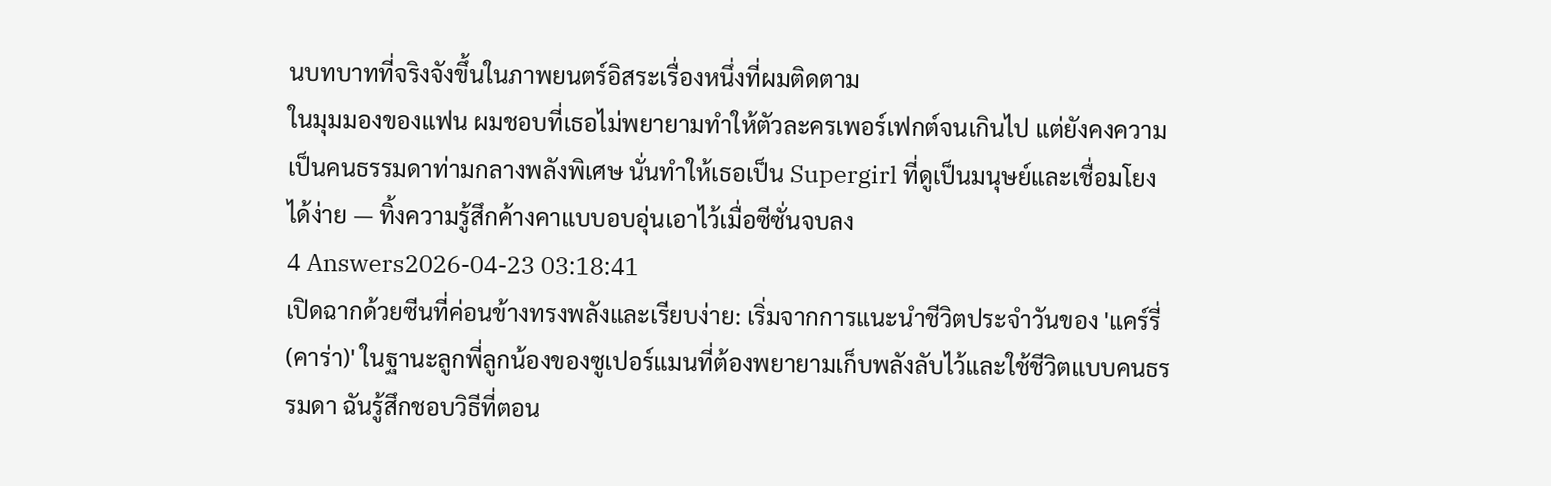นบทบาทที่จริงจังขึ้นในภาพยนตร์อิสระเรื่องหนึ่งที่ผมติดตาม
ในมุมมองของแฟน ผมชอบที่เธอไม่พยายามทำให้ตัวละครเพอร์เฟกต์จนเกินไป แต่ยังคงความเป็นคนธรรมดาท่ามกลางพลังพิเศษ นั่นทำให้เธอเป็น Supergirl ที่ดูเป็นมนุษย์และเชื่อมโยงได้ง่าย — ทิ้งความรู้สึกค้างคาแบบอบอุ่นเอาไว้เมื่อซีซั่นจบลง
4 Answers2026-04-23 03:18:41
เปิดฉากด้วยซีนที่ค่อนข้างทรงพลังและเรียบง่าย: เริ่มจากการแนะนำชีวิตประจำวันของ 'แคร์รี่ (คาร่า)' ในฐานะลูกพี่ลูกน้องของซูเปอร์แมนที่ต้องพยายามเก็บพลังลับไว้และใช้ชีวิตแบบคนธรรมดา ฉันรู้สึกชอบวิธีที่ตอน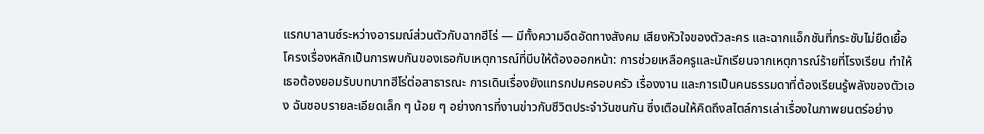แรกบาลานซ์ระหว่างอารมณ์ส่วนตัวกับฉากฮีโร่ — มีทั้งความอึดอัดทางสังคม เสียงหัวใจของตัวละคร และฉากแอ็กชันที่กระชับไม่ยืดเยื้อ
โครงเรื่องหลักเป็นการพบกันของเธอกับเหตุการณ์ที่บีบให้ต้องออกหน้า: การช่วยเหลือครูและนักเรียนจากเหตุการณ์ร้ายที่โรงเรียน ทำให้เธอต้องยอมรับบทบาทฮีโร่ต่อสาธารณะ การเดินเรื่องยังแทรกปมครอบครัว เรื่องงาน และการเป็นคนธรรมดาที่ต้องเรียนรู้พลังของตัวเอง ฉันชอบรายละเอียดเล็ก ๆ น้อย ๆ อย่างการที่งานข่าวกับชีวิตประจำวันชนกัน ซึ่งเตือนให้คิดถึงสไตล์การเล่าเรื่องในภาพยนตร์อย่าง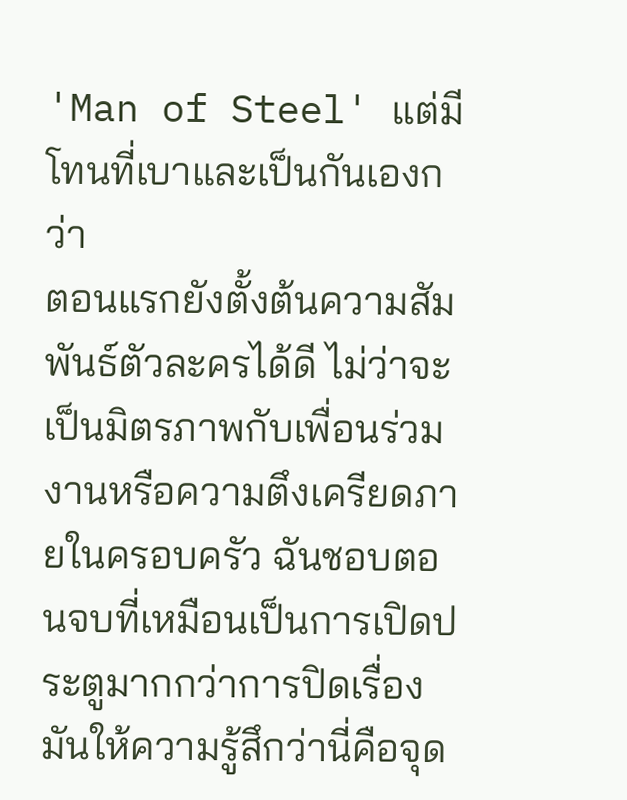'Man of Steel' แต่มีโทนที่เบาและเป็นกันเองกว่า
ตอนแรกยังตั้งต้นความสัมพันธ์ตัวละครได้ดี ไม่ว่าจะเป็นมิตรภาพกับเพื่อนร่วมงานหรือความตึงเครียดภายในครอบครัว ฉันชอบตอนจบที่เหมือนเป็นการเปิดประตูมากกว่าการปิดเรื่อง มันให้ความรู้สึกว่านี่คือจุด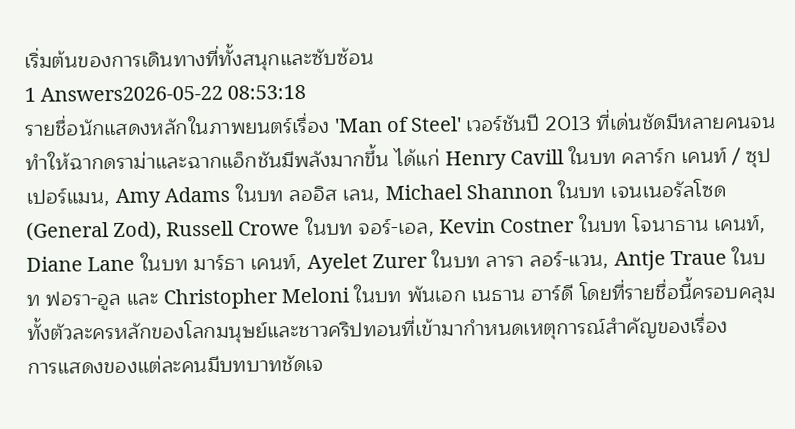เริ่มต้นของการเดินทางที่ทั้งสนุกและซับซ้อน
1 Answers2026-05-22 08:53:18
รายชื่อนักแสดงหลักในภาพยนตร์เรื่อง 'Man of Steel' เวอร์ชันปี 2013 ที่เด่นชัดมีหลายคนจนทำให้ฉากดราม่าและฉากแอ็กชันมีพลังมากขึ้น ได้แก่ Henry Cavill ในบท คลาร์ก เคนท์ / ซุปเปอร์แมน, Amy Adams ในบท ลออิส เลน, Michael Shannon ในบท เจนเนอรัลโซด (General Zod), Russell Crowe ในบท จอร์-เอล, Kevin Costner ในบท โจนาธาน เคนท์, Diane Lane ในบท มาร์ธา เคนท์, Ayelet Zurer ในบท ลารา ลอร์-แวน, Antje Traue ในบท ฟอรา-อูล และ Christopher Meloni ในบท พันเอก เนธาน ฮาร์ดี โดยที่รายชื่อนี้ครอบคลุมทั้งตัวละครหลักของโลกมนุษย์และชาวคริปทอนที่เข้ามากำหนดเหตุการณ์สำคัญของเรื่อง
การแสดงของแต่ละคนมีบทบาทชัดเจ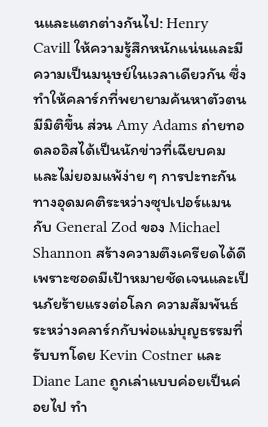นและแตกต่างกันไป: Henry Cavill ให้ความรู้สึกหนักแน่นและมีความเป็นมนุษย์ในเวลาเดียวกัน ซึ่งทำให้คลาร์กที่พยายามค้นหาตัวตนมีมิติขึ้น ส่วน Amy Adams ถ่ายทอดลออิสได้เป็นนักข่าวที่เฉียบคมและไม่ยอมแพ้ง่าย ๆ การปะทะกันทางอุดมคติระหว่างซุปเปอร์แมนกับ General Zod ของ Michael Shannon สร้างความตึงเครียดได้ดีเพราะซอดมีเป้าหมายชัดเจนและเป็นภัยร้ายแรงต่อโลก ความสัมพันธ์ระหว่างคลาร์กกับพ่อแม่บุญธรรมที่รับบทโดย Kevin Costner และ Diane Lane ถูกเล่าแบบค่อยเป็นค่อยไป ทำ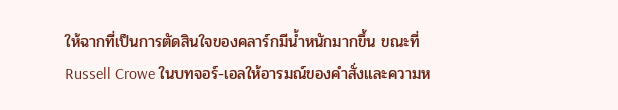ให้ฉากที่เป็นการตัดสินใจของคลาร์กมีน้ำหนักมากขึ้น ขณะที่ Russell Crowe ในบทจอร์-เอลให้อารมณ์ของคำสั่งและความห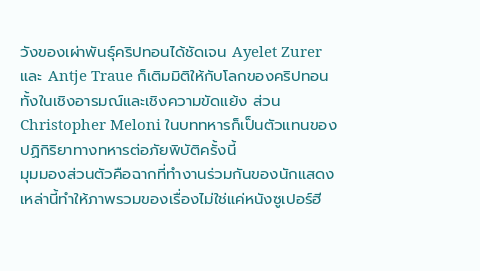วังของเผ่าพันธุ์คริปทอนได้ชัดเจน Ayelet Zurer และ Antje Traue ก็เติมมิติให้กับโลกของคริปทอนทั้งในเชิงอารมณ์และเชิงความขัดแย้ง ส่วน Christopher Meloni ในบททหารก็เป็นตัวแทนของปฏิกิริยาทางทหารต่อภัยพิบัติครั้งนี้
มุมมองส่วนตัวคือฉากที่ทำงานร่วมกันของนักแสดงเหล่านี้ทำให้ภาพรวมของเรื่องไม่ใช่แค่หนังซูเปอร์ฮี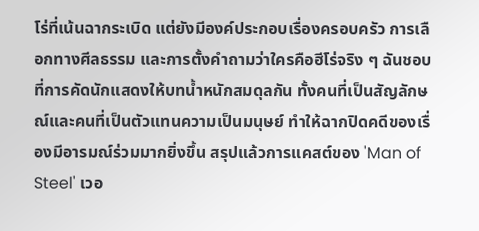โร่ที่เน้นฉากระเบิด แต่ยังมีองค์ประกอบเรื่องครอบครัว การเลือกทางศีลธรรม และการตั้งคำถามว่าใครคือฮีโร่จริง ๆ ฉันชอบที่การคัดนักแสดงให้บทน้ำหนักสมดุลกัน ทั้งคนที่เป็นสัญลักษณ์และคนที่เป็นตัวแทนความเป็นมนุษย์ ทำให้ฉากปิดคดีของเรื่องมีอารมณ์ร่วมมากยิ่งขึ้น สรุปแล้วการแคสต์ของ 'Man of Steel' เวอ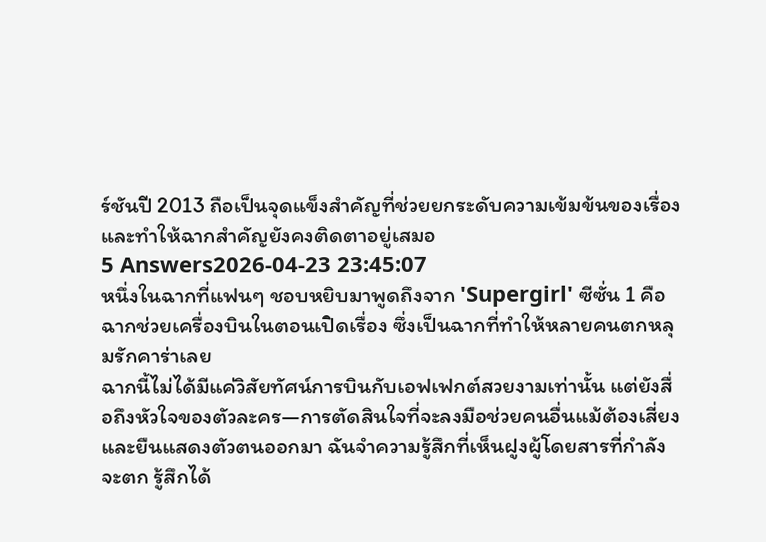ร์ชันปี 2013 ถือเป็นจุดแข็งสำคัญที่ช่วยยกระดับความเข้มข้นของเรื่องและทำให้ฉากสำคัญยังคงติดตาอยู่เสมอ
5 Answers2026-04-23 23:45:07
หนึ่งในฉากที่แฟนๆ ชอบหยิบมาพูดถึงจาก 'Supergirl' ซีซั่น 1 คือฉากช่วยเครื่องบินในตอนเปิดเรื่อง ซึ่งเป็นฉากที่ทำให้หลายคนตกหลุมรักคาร่าเลย
ฉากนี้ไม่ได้มีแค่วิสัยทัศน์การบินกับเอฟเฟกต์สวยงามเท่านั้น แต่ยังสื่อถึงหัวใจของตัวละคร—การตัดสินใจที่จะลงมือช่วยคนอื่นแม้ต้องเสี่ยงและยืนแสดงตัวตนออกมา ฉันจำความรู้สึกที่เห็นฝูงผู้โดยสารที่กำลังจะตก รู้สึกได้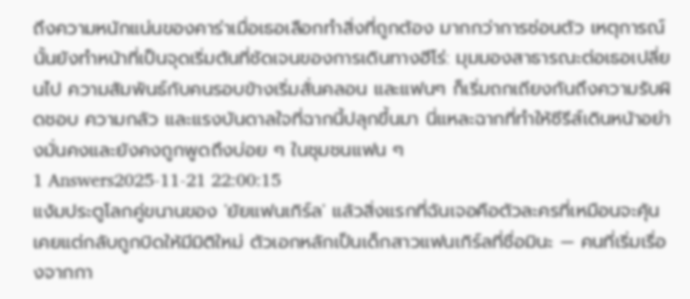ถึงความหนักแน่นของคาร่าเมื่อเธอเลือกทำสิ่งที่ถูกต้อง มากกว่าการซ่อนตัว เหตุการณ์นั้นยังทำหน้าที่เป็นจุดเริ่มต้นที่ชัดเจนของการเดินทางฮีโร่: มุมมองสาธารณะต่อเธอเปลี่ยนไป ความสัมพันธ์กับคนรอบข้างเริ่มสั่นคลอน และแฟนๆ ก็เริ่มถกเถียงกันถึงความรับผิดชอบ ความกลัว และแรงบันดาลใจที่ฉากนี้ปลุกขึ้นมา นี่แหละฉากที่ทำให้ซีรีส์เดินหน้าอย่างมั่นคงและยังคงถูกพูดถึงบ่อย ๆ ในชุมชนแฟน ๆ
1 Answers2025-11-21 22:00:15
แง้มประตูโลกคู่ขนานของ 'ยัยแฟนเกิร์ล' แล้วสิ่งแรกที่ฉันเจอคือตัวละครที่เหมือนจะคุ้นเคยแต่กลับถูกบิดให้มีมิติใหม่ ตัวเอกหลักเป็นเด็กสาวแฟนเกิร์ลที่ชื่อมินะ — คนที่เริ่มเรื่องจากกา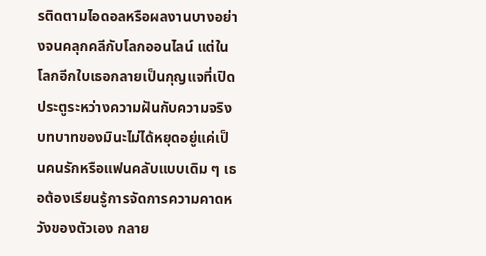รติดตามไอดอลหรือผลงานบางอย่างจนคลุกคลีกับโลกออนไลน์ แต่ในโลกอีกใบเธอกลายเป็นกุญแจที่เปิดประตูระหว่างความฝันกับความจริง บทบาทของมินะไม่ได้หยุดอยู่แค่เป็นคนรักหรือแฟนคลับแบบเดิม ๆ เธอต้องเรียนรู้การจัดการความคาดหวังของตัวเอง กลาย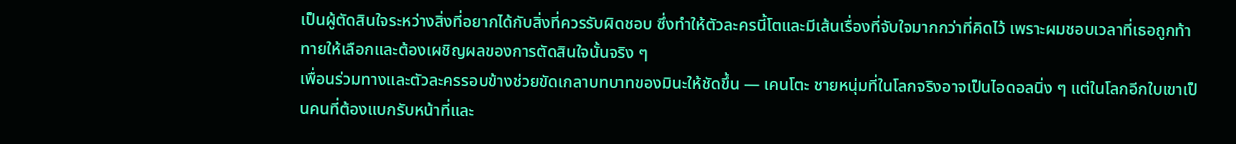เป็นผู้ตัดสินใจระหว่างสิ่งที่อยากได้กับสิ่งที่ควรรับผิดชอบ ซึ่งทำให้ตัวละครนี้โตและมีเส้นเรื่องที่จับใจมากกว่าที่คิดไว้ เพราะผมชอบเวลาที่เธอถูกท้าทายให้เลือกและต้องเผชิญผลของการตัดสินใจนั้นจริง ๆ
เพื่อนร่วมทางและตัวละครรอบข้างช่วยขัดเกลาบทบาทของมินะให้ชัดขึ้น — เคนโตะ ชายหนุ่มที่ในโลกจริงอาจเป็นไอดอลนิ่ง ๆ แต่ในโลกอีกใบเขาเป็นคนที่ต้องแบกรับหน้าที่และ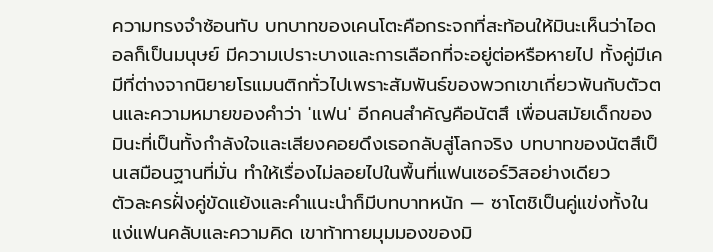ความทรงจำซ้อนทับ บทบาทของเคนโตะคือกระจกที่สะท้อนให้มินะเห็นว่าไอดอลก็เป็นมนุษย์ มีความเปราะบางและการเลือกที่จะอยู่ต่อหรือหายไป ทั้งคู่มีเคมีที่ต่างจากนิยายโรแมนติกทั่วไปเพราะสัมพันธ์ของพวกเขาเกี่ยวพันกับตัวตนและความหมายของคำว่า 'แฟน' อีกคนสำคัญคือนัตสึ เพื่อนสมัยเด็กของมินะที่เป็นทั้งกำลังใจและเสียงคอยดึงเธอกลับสู่โลกจริง บทบาทของนัตสึเป็นเสมือนฐานที่มั่น ทำให้เรื่องไม่ลอยไปในพื้นที่แฟนเซอร์วิสอย่างเดียว
ตัวละครฝั่งคู่ขัดแย้งและคำแนะนำก็มีบทบาทหนัก — ซาโตชิเป็นคู่แข่งทั้งในแง่แฟนคลับและความคิด เขาท้าทายมุมมองของมิ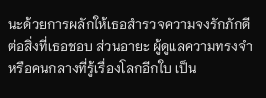นะด้วยการผลักให้เธอสำรวจความจงรักภักดีต่อสิ่งที่เธอชอบ ส่วนอายะ ผู้ดูแลความทรงจำหรือคนกลางที่รู้เรื่องโลกอีกใบ เป็น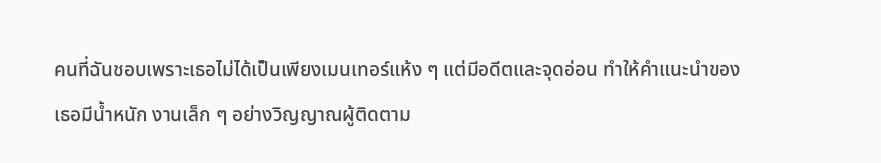คนที่ฉันชอบเพราะเธอไม่ได้เป็นเพียงเมนเทอร์แห้ง ๆ แต่มีอดีตและจุดอ่อน ทำให้คำแนะนำของเธอมีน้ำหนัก งานเล็ก ๆ อย่างวิญญาณผู้ติดตาม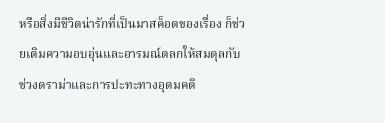หรือสิ่งมีชีวิตน่ารักที่เป็นมาสค็อตของเรื่อง ก็ช่วยเติมความอบอุ่นและอารมณ์ตลกให้สมดุลกับช่วงดราม่าและการปะทะทางอุดมคติ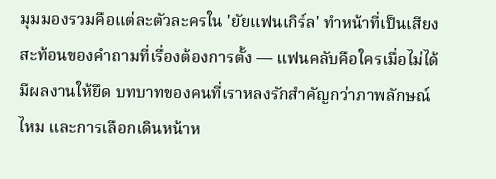มุมมองรวมคือแต่ละตัวละครใน 'ยัยแฟนเกิร์ล' ทำหน้าที่เป็นเสียงสะท้อนของคำถามที่เรื่องต้องการตั้ง — แฟนคลับคือใครเมื่อไม่ได้มีผลงานให้ยึด บทบาทของคนที่เราหลงรักสำคัญกว่าภาพลักษณ์ไหม และการเลือกเดินหน้าห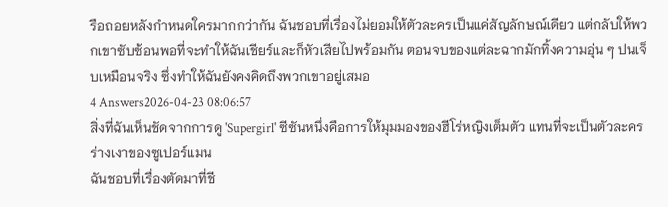รือถอยหลังกำหนดใครมากกว่ากัน ฉันชอบที่เรื่องไม่ยอมให้ตัวละครเป็นแค่สัญลักษณ์เดียว แต่กลับให้พวกเขาซับซ้อนพอที่จะทำให้ฉันเชียร์และก็หัวเสียไปพร้อมกัน ตอนจบของแต่ละฉากมักทิ้งความอุ่น ๆ ปนเจ็บเหมือนจริง ซึ่งทำให้ฉันยังคงคิดถึงพวกเขาอยู่เสมอ
4 Answers2026-04-23 08:06:57
สิ่งที่ฉันเห็นชัดจากการดู 'Supergirl' ซีซันหนึ่งคือการให้มุมมองของฮีโร่หญิงเต็มตัว แทนที่จะเป็นตัวละครร่างเงาของซูเปอร์แมน
ฉันชอบที่เรื่องตัดมาที่ชี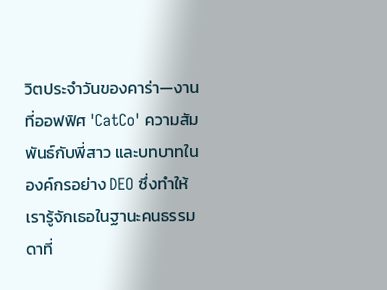วิตประจำวันของคาร่า—งานที่ออฟฟิศ 'CatCo' ความสัมพันธ์กับพี่สาว และบทบาทในองค์กรอย่าง DEO ซึ่งทำให้เรารู้จักเธอในฐานะคนธรรมดาที่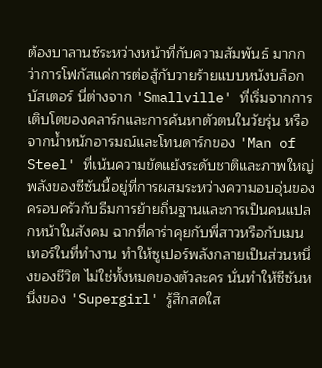ต้องบาลานซ์ระหว่างหน้าที่กับความสัมพันธ์ มากกว่าการโฟกัสแค่การต่อสู้กับวายร้ายแบบหนังบล็อกบัสเตอร์ นี่ต่างจาก 'Smallville' ที่เริ่มจากการเติบโตของคลาร์กและการค้นหาตัวตนในวัยรุ่น หรือจากน้ำหนักอารมณ์และโทนดาร์กของ 'Man of Steel' ที่เน้นความขัดแย้งระดับชาติและภาพใหญ่
พลังของซีซันนี้อยู่ที่การผสมระหว่างความอบอุ่นของครอบครัวกับธีมการย้ายถิ่นฐานและการเป็นคนแปลกหน้าในสังคม ฉากที่คาร่าคุยกับพี่สาวหรือกับเมนเทอร์ในที่ทำงาน ทำให้ซูเปอร์พลังกลายเป็นส่วนหนึ่งของชีวิต ไม่ใช่ทั้งหมดของตัวละคร นั่นทำให้ซีซันหนึ่งของ 'Supergirl' รู้สึกสดใส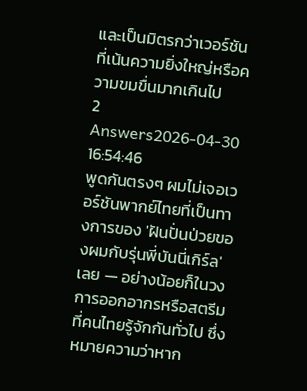และเป็นมิตรกว่าเวอร์ชันที่เน้นความยิ่งใหญ่หรือความขมขื่นมากเกินไป
2 Answers2026-04-30 16:54:46
พูดกันตรงๆ ผมไม่เจอเวอร์ชันพากย์ไทยที่เป็นทางการของ 'ฝันปั่นป่วยของผมกับรุ่นพี่บันนี่เกิร์ล' เลย — อย่างน้อยก็ในวงการออกอากรหรือสตรีมที่คนไทยรู้จักกันทั่วไป ซึ่งหมายความว่าหาก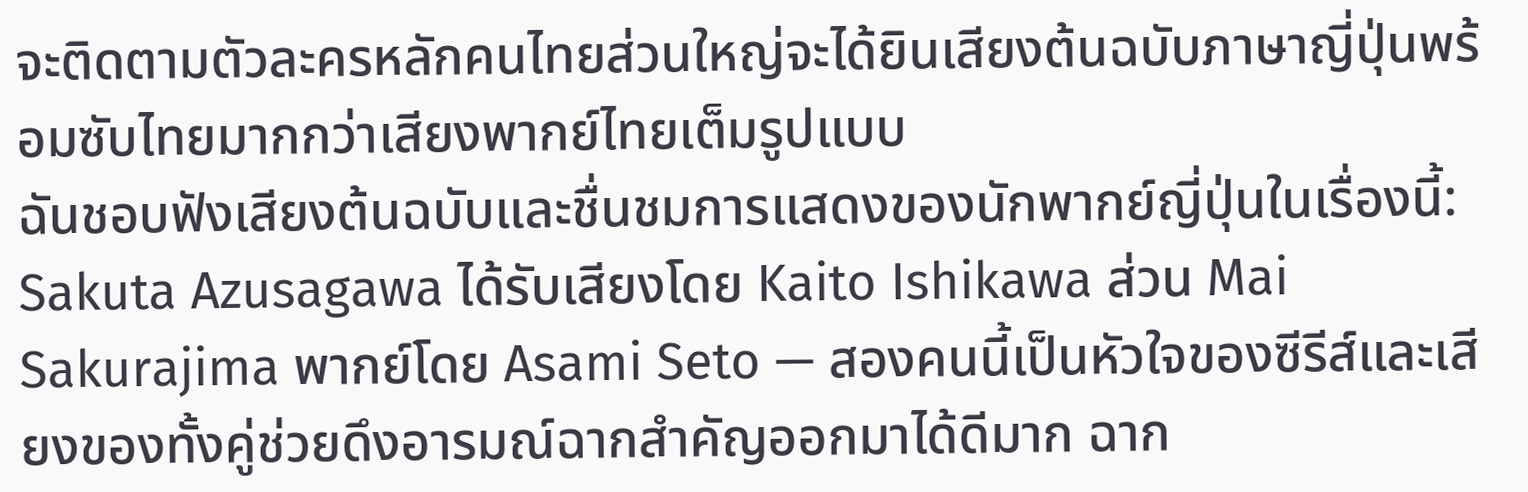จะติดตามตัวละครหลักคนไทยส่วนใหญ่จะได้ยินเสียงต้นฉบับภาษาญี่ปุ่นพร้อมซับไทยมากกว่าเสียงพากย์ไทยเต็มรูปแบบ
ฉันชอบฟังเสียงต้นฉบับและชื่นชมการแสดงของนักพากย์ญี่ปุ่นในเรื่องนี้: Sakuta Azusagawa ได้รับเสียงโดย Kaito Ishikawa ส่วน Mai Sakurajima พากย์โดย Asami Seto — สองคนนี้เป็นหัวใจของซีรีส์และเสียงของทั้งคู่ช่วยดึงอารมณ์ฉากสำคัญออกมาได้ดีมาก ฉาก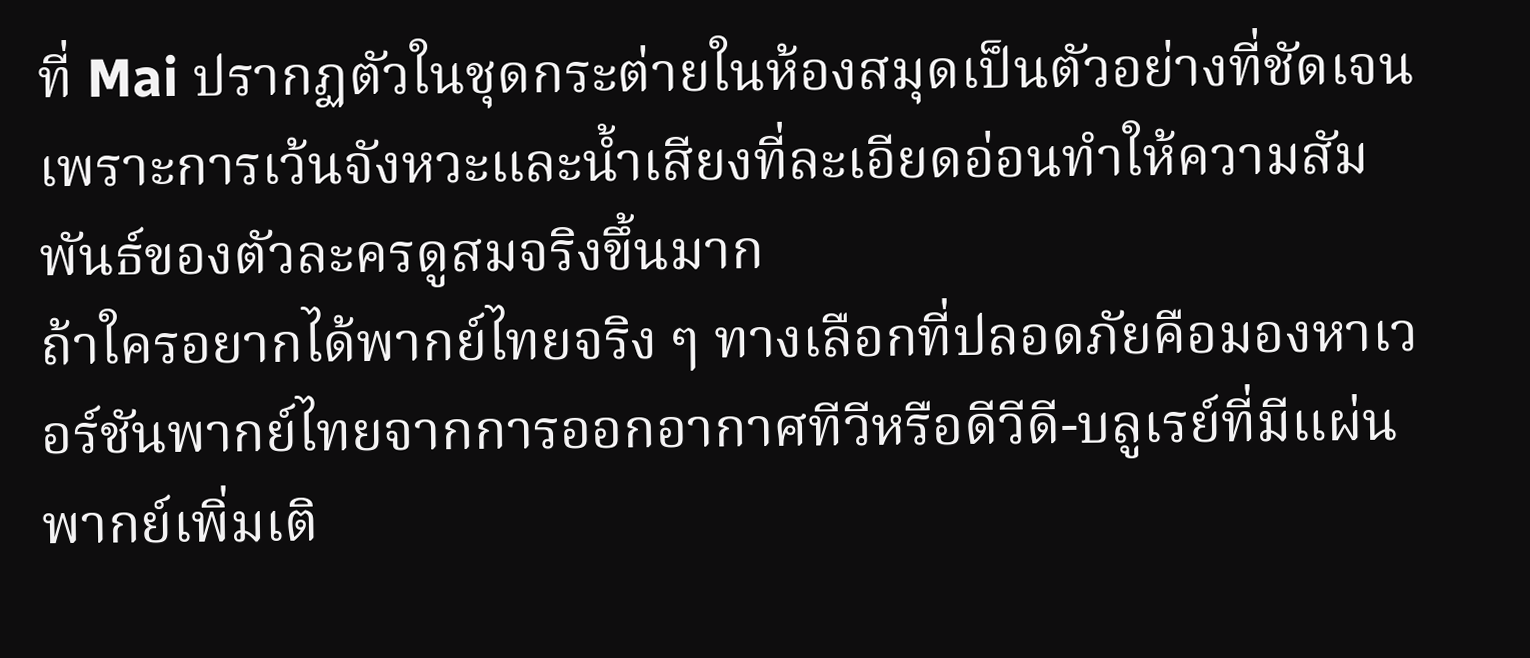ที่ Mai ปรากฏตัวในชุดกระต่ายในห้องสมุดเป็นตัวอย่างที่ชัดเจน เพราะการเว้นจังหวะและน้ำเสียงที่ละเอียดอ่อนทำให้ความสัมพันธ์ของตัวละครดูสมจริงขึ้นมาก
ถ้าใครอยากได้พากย์ไทยจริง ๆ ทางเลือกที่ปลอดภัยคือมองหาเวอร์ชันพากย์ไทยจากการออกอากาศทีวีหรือดีวีดี-บลูเรย์ที่มีแผ่นพากย์เพิ่มเติ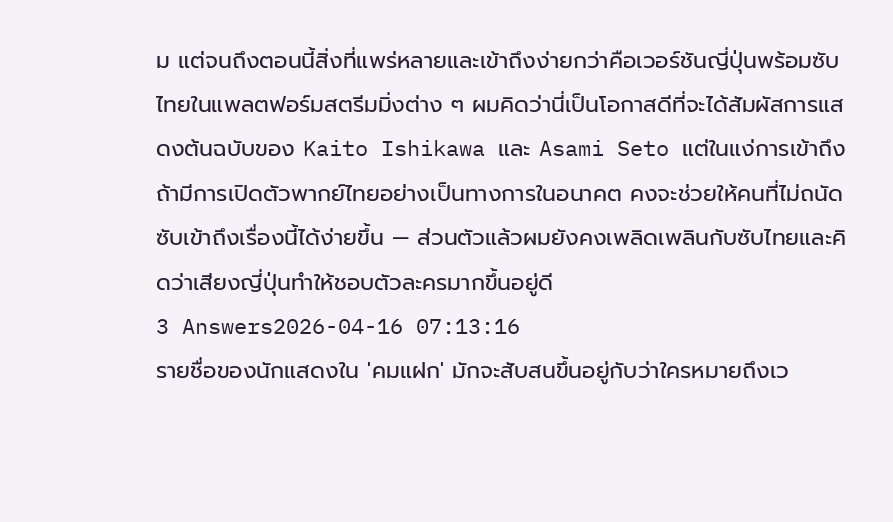ม แต่จนถึงตอนนี้สิ่งที่แพร่หลายและเข้าถึงง่ายกว่าคือเวอร์ชันญี่ปุ่นพร้อมซับไทยในแพลตฟอร์มสตรีมมิ่งต่าง ๆ ผมคิดว่านี่เป็นโอกาสดีที่จะได้สัมผัสการแสดงต้นฉบับของ Kaito Ishikawa และ Asami Seto แต่ในแง่การเข้าถึง ถ้ามีการเปิดตัวพากย์ไทยอย่างเป็นทางการในอนาคต คงจะช่วยให้คนที่ไม่ถนัดซับเข้าถึงเรื่องนี้ได้ง่ายขึ้น — ส่วนตัวแล้วผมยังคงเพลิดเพลินกับซับไทยและคิดว่าเสียงญี่ปุ่นทำให้ชอบตัวละครมากขึ้นอยู่ดี
3 Answers2026-04-16 07:13:16
รายชื่อของนักแสดงใน 'คมแฝก' มักจะสับสนขึ้นอยู่กับว่าใครหมายถึงเว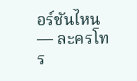อร์ชันไหน — ละครโทร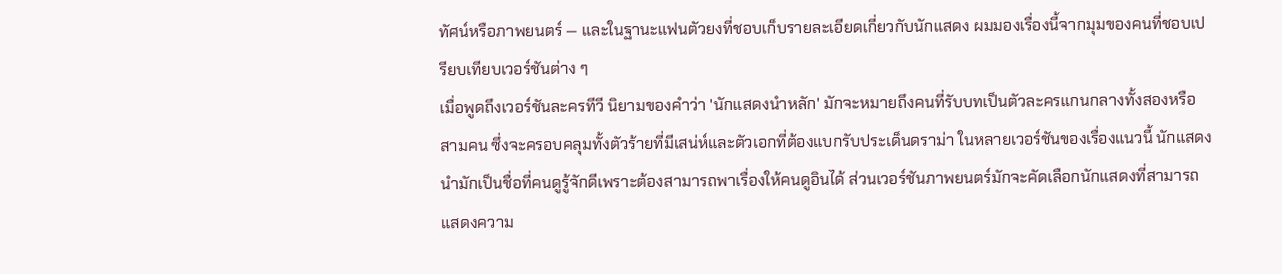ทัศน์หรือภาพยนตร์ — และในฐานะแฟนตัวยงที่ชอบเก็บรายละเอียดเกี่ยวกับนักแสดง ผมมองเรื่องนี้จากมุมของคนที่ชอบเปรียบเทียบเวอร์ชันต่าง ๆ
เมื่อพูดถึงเวอร์ชันละครทีวี นิยามของคำว่า 'นักแสดงนำหลัก' มักจะหมายถึงคนที่รับบทเป็นตัวละครแกนกลางทั้งสองหรือสามคน ซึ่งจะครอบคลุมทั้งตัวร้ายที่มีเสน่ห์และตัวเอกที่ต้องแบกรับประเด็นดราม่า ในหลายเวอร์ชันของเรื่องแนวนี้ นักแสดงนำมักเป็นชื่อที่คนดูรู้จักดีเพราะต้องสามารถพาเรื่องให้คนดูอินได้ ส่วนเวอร์ชันภาพยนตร์มักจะคัดเลือกนักแสดงที่สามารถแสดงความ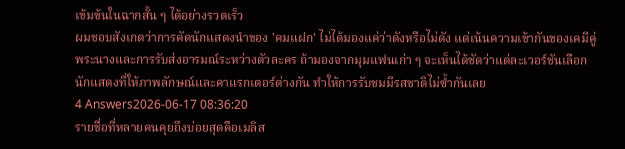เข้มข้นในฉากสั้น ๆ ได้อย่างรวดเร็ว
ผมชอบสังเกตว่าการคัดนักแสดงนำของ 'คมแฝก' ไม่ได้มองแค่ว่าดังหรือไม่ดัง แต่เน้นความเข้ากันของเคมีคู่พระนางและการรับส่งอารมณ์ระหว่างตัวละคร ถ้ามองจากมุมแฟนเก่า ๆ จะเห็นได้ชัดว่าแต่ละเวอร์ชันเลือกนักแสดงที่ให้ภาพลักษณ์และคาแรกเตอร์ต่างกัน ทำให้การรับชมมีรสชาติไม่ซ้ำกันเลย
4 Answers2026-06-17 08:36:20
รายชื่อที่หลายคนคุยถึงบ่อยสุดคือเมลิส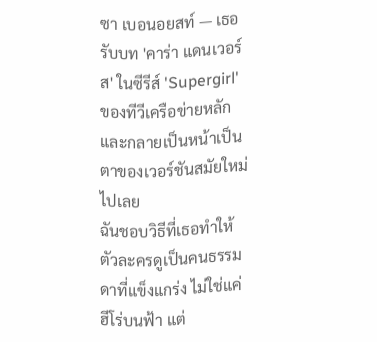ซา เบอนอยสท์ — เธอรับบท 'คาร่า แดนเวอร์ส' ในซีรีส์ 'Supergirl' ของทีวีเครือข่ายหลักและกลายเป็นหน้าเป็นตาของเวอร์ชันสมัยใหม่ไปเลย
ฉันชอบวิธีที่เธอทำให้ตัวละครดูเป็นคนธรรมดาที่แข็งแกร่ง ไม่ใช่แค่ฮีโร่บนฟ้า แต่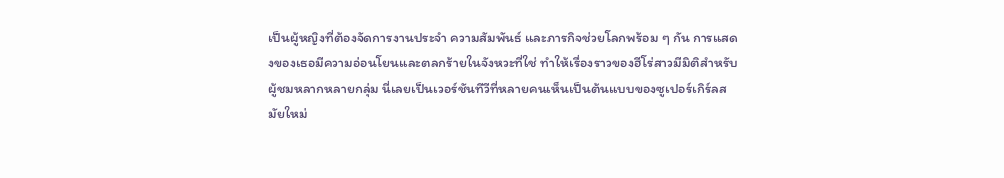เป็นผู้หญิงที่ต้องจัดการงานประจำ ความสัมพันธ์ และภารกิจช่วยโลกพร้อม ๆ กัน การแสดงของเธอมีความอ่อนโยนและตลกร้ายในจังหวะที่ใช่ ทำให้เรื่องราวของฮีโร่สาวมีมิติสำหรับผู้ชมหลากหลายกลุ่ม นี่เลยเป็นเวอร์ชันทีวีที่หลายคนเห็นเป็นต้นแบบของซูเปอร์เกิร์ลสมัยใหม่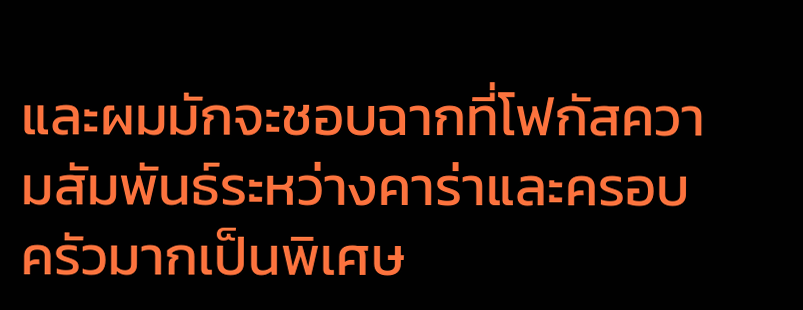และผมมักจะชอบฉากที่โฟกัสความสัมพันธ์ระหว่างคาร่าและครอบครัวมากเป็นพิเศษ